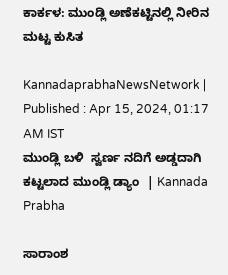ಕಾರ್ಕಳ: ಮುಂಡ್ಲಿ ಅಣೆಕಟ್ಟಿನಲ್ಲಿ ನೀರಿನ ಮಟ್ಟ ಕುಸಿತ

KannadaprabhaNewsNetwork |
Published : Apr 15, 2024, 01:17 AM IST
ಮುಂಡ್ಲಿ ಬಳಿ  ಸ್ವರ್ಣ ನದಿಗೆ ಅಡ್ಡದಾಗಿ ಕಟ್ಟಲಾದ ಮುಂಡ್ಲಿ ಡ್ಯಾಂ  | Kannada Prabha

ಸಾರಾಂಶ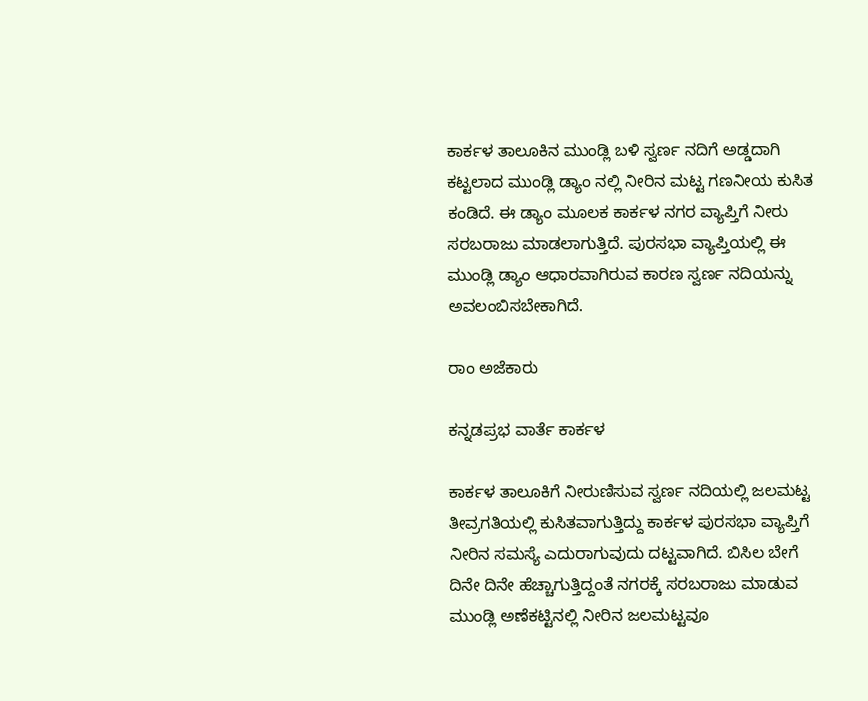ಕಾರ್ಕಳ ತಾಲೂಕಿನ ಮುಂಡ್ಲಿ ಬಳಿ ಸ್ವರ್ಣ ನದಿಗೆ ಅಡ್ಡದಾಗಿ ಕಟ್ಟಲಾದ ಮುಂಡ್ಲಿ ಡ್ಯಾಂ ನಲ್ಲಿ ನೀರಿನ ಮಟ್ಟ ಗಣನೀಯ ಕುಸಿತ ಕಂಡಿದೆ. ಈ ಡ್ಯಾಂ ಮೂಲಕ ಕಾರ್ಕಳ ನಗರ ವ್ಯಾಪ್ತಿಗೆ ನೀರು ಸರಬರಾಜು ‌ಮಾಡಲಾಗುತ್ತಿದೆ. ಪುರಸಭಾ ವ್ಯಾಪ್ತಿಯಲ್ಲಿ ಈ ಮುಂಡ್ಲಿ ಡ್ಯಾಂ ಆಧಾರವಾಗಿರುವ ಕಾರಣ ಸ್ವರ್ಣ ನದಿಯನ್ನು ಅವಲಂಬಿಸಬೇಕಾಗಿದೆ.

ರಾಂ ಅಜೆಕಾರು

ಕನ್ನಡಪ್ರಭ ವಾರ್ತೆ ಕಾರ್ಕಳ

ಕಾರ್ಕಳ ತಾಲೂಕಿಗೆ ನೀರುಣಿಸುವ ಸ್ವರ್ಣ ನದಿಯಲ್ಲಿ ಜಲಮಟ್ಟ ತೀವ್ರಗತಿಯಲ್ಲಿ ಕುಸಿತವಾಗುತ್ತಿದ್ದು ಕಾರ್ಕಳ ಪುರಸಭಾ ವ್ಯಾಪ್ತಿಗೆ ನೀರಿನ ಸಮಸ್ಯೆ ಎದುರಾಗುವುದು ದಟ್ಟವಾಗಿದೆ. ಬಿಸಿಲ ಬೇಗೆ ದಿನೇ ದಿನೇ ಹೆಚ್ಚಾಗುತ್ತಿದ್ದಂತೆ ನಗರಕ್ಕೆ ಸರಬರಾಜು ಮಾಡುವ ಮುಂಡ್ಲಿ ಅಣೆಕಟ್ಟಿನಲ್ಲಿ ನೀರಿನ ಜಲಮಟ್ಟವೂ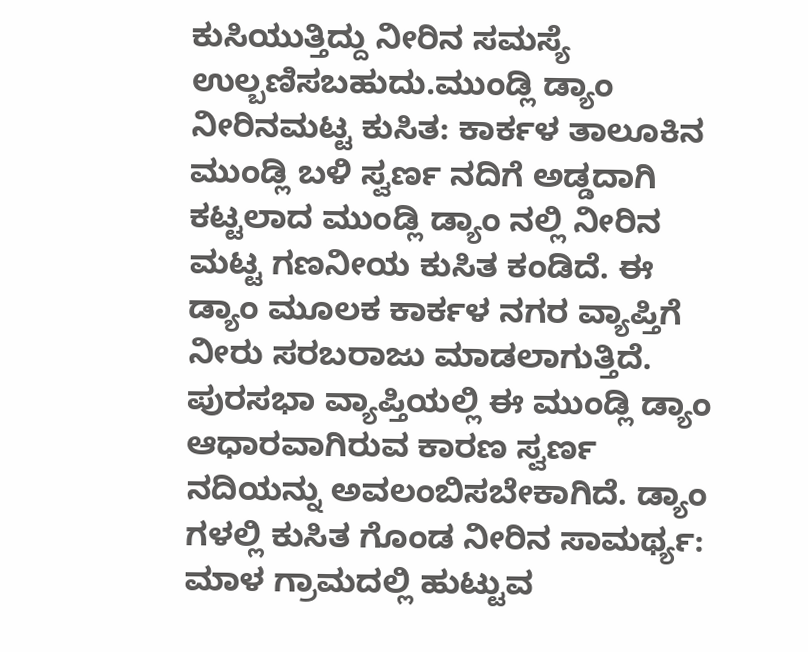ಕುಸಿಯುತ್ತಿದ್ದು ನೀರಿನ ಸಮಸ್ಯೆ ಉಲ್ಬಣಿಸಬಹುದು.ಮುಂಡ್ಲಿ ಡ್ಯಾಂ ನೀರಿನ‌ಮಟ್ಟ ಕುಸಿತ: ಕಾರ್ಕಳ ತಾಲೂಕಿನ ಮುಂಡ್ಲಿ ಬಳಿ ಸ್ವರ್ಣ ನದಿಗೆ ಅಡ್ಡದಾಗಿ ಕಟ್ಟಲಾದ ಮುಂಡ್ಲಿ ಡ್ಯಾಂ ನಲ್ಲಿ ನೀರಿನ ಮಟ್ಟ ಗಣನೀಯ ಕುಸಿತ ಕಂಡಿದೆ. ಈ ಡ್ಯಾಂ ಮೂಲಕ ಕಾರ್ಕಳ ನಗರ ವ್ಯಾಪ್ತಿಗೆ ನೀರು ಸರಬರಾಜು ‌ಮಾಡಲಾಗುತ್ತಿದೆ. ಪುರಸಭಾ ವ್ಯಾಪ್ತಿಯಲ್ಲಿ ಈ ಮುಂಡ್ಲಿ ಡ್ಯಾಂ ಆಧಾರವಾಗಿರುವ ಕಾರಣ ಸ್ವರ್ಣ ನದಿಯನ್ನು ಅವಲಂಬಿಸಬೇಕಾಗಿದೆ. ಡ್ಯಾಂ ಗಳಲ್ಲಿ ಕುಸಿತ ಗೊಂಡ ನೀರಿನ ಸಾಮರ್ಥ್ಯ: ಮಾಳ ಗ್ರಾಮದಲ್ಲಿ ಹುಟ್ಟುವ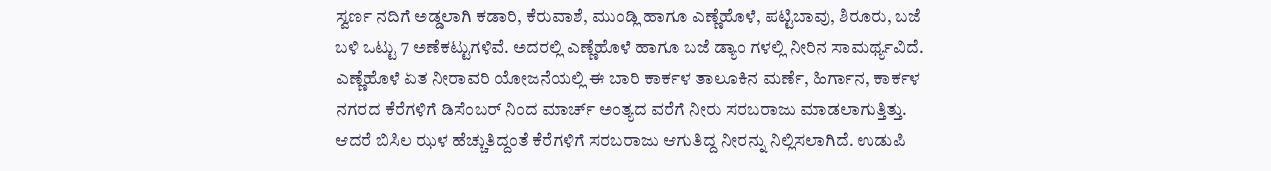ಸ್ವರ್ಣ ನದಿಗೆ ಅಡ್ಡಲಾಗಿ ಕಡಾರಿ, ಕೆರುವಾಶೆ, ಮುಂಡ್ಲಿ ಹಾಗೂ ಎಣ್ಣೆಹೊಳೆ, ಪಟ್ಟಿಬಾವು, ಶಿರೂರು, ಬಜೆ ಬಳಿ ಒಟ್ಟು 7 ಅಣೆಕಟ್ಟುಗಳಿವೆ. ಅದರಲ್ಲಿ ಎಣ್ಣೆಹೊಳೆ ಹಾಗೂ ಬಜೆ ಡ್ಯಾಂ ಗಳಲ್ಲಿ ನೀರಿನ ಸಾಮರ್ಥ್ಯವಿದೆ. ಎಣ್ಣೆಹೊಳೆ ಏತ ನೀರಾವರಿ ಯೋಜನೆಯಲ್ಲಿ ಈ ಬಾರಿ ಕಾರ್ಕಳ ತಾಲೂಕಿನ ಮರ್ಣೆ, ಹಿರ್ಗಾನ, ಕಾರ್ಕಳ ನಗರದ ಕೆರೆಗಳಿಗೆ ಡಿಸೆಂಬರ್ ನಿಂದ ಮಾರ್ಚ್ ಅಂತ್ಯದ ವರೆಗೆ ನೀರು ಸರಬರಾಜು ಮಾಡಲಾಗುತ್ತಿತ್ತು. ಆದರೆ ಬಿಸಿಲ ಝಳ ಹೆಚ್ಚುತಿದ್ದಂತೆ ಕೆರೆಗಳಿಗೆ ಸರಬರಾಜು ಆಗುತಿದ್ದ ನೀರನ್ನು ನಿಲ್ಲಿಸಲಾಗಿದೆ. ಉಡುಪಿ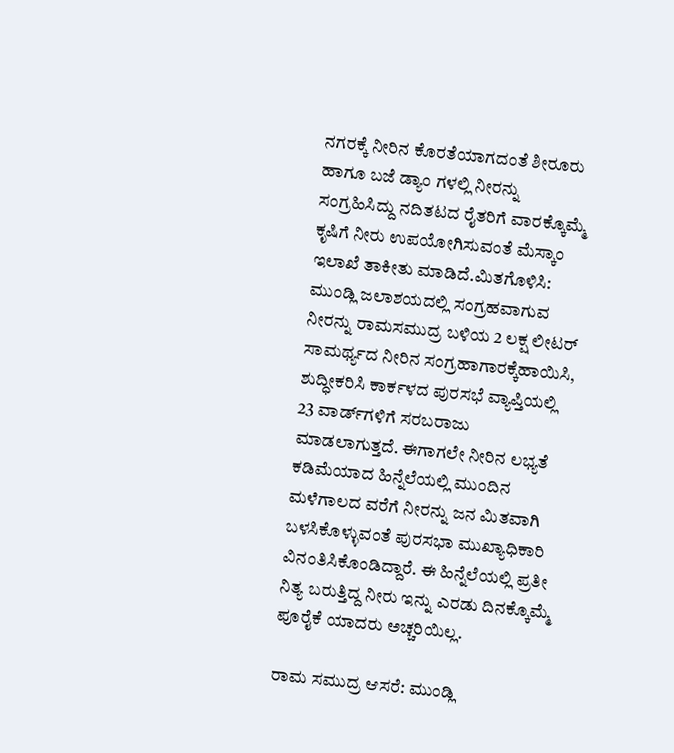ನಗರಕ್ಕೆ ನೀರಿನ ಕೊರತೆಯಾಗದಂತೆ ಶೀರೂರು ಹಾಗೂ ಬಜೆ ಡ್ಯಾಂ ಗಳಲ್ಲಿ ನೀರನ್ನು ಸಂಗ್ರಹಿಸಿದ್ದು ನದಿತಟದ ರೈತರಿಗೆ ವಾರಕ್ಕೊಮ್ಮೆ ಕೃಷಿಗೆ ನೀರು ಉಪಯೋಗಿಸುವಂತೆ ಮೆಸ್ಕಾಂ ಇಲಾಖೆ ತಾಕೀತು ಮಾಡಿದೆ.ಮಿತಗೊಳಿಸಿ: ಮುಂಡ್ಲಿ ಜಲಾಶಯದಲ್ಲಿ ಸಂಗ್ರಹವಾಗುವ ನೀರನ್ನು ರಾಮಸಮುದ್ರ ಬಳಿಯ 2 ಲಕ್ಷ ಲೀಟರ್ ಸಾಮರ್ಥ್ಯದ ನೀರಿನ ಸಂಗ್ರಹಾಗಾರಕ್ಕೆಹಾಯಿಸಿ, ಶುದ್ಧೀಕರಿಸಿ ಕಾರ್ಕಳದ ಪುರಸಭೆ ವ್ಯಾಪ್ತಿಯಲ್ಲಿ 23 ವಾರ್ಡ್‌ಗಳಿಗೆ ಸರಬರಾಜು ಮಾಡಲಾಗುತ್ತದೆ. ಈಗಾಗಲೇ ನೀರಿನ ಲಭ್ಯತೆ ಕಡಿಮೆಯಾದ ಹಿನ್ನೆಲೆಯಲ್ಲಿ ಮುಂದಿನ ಮಳೆಗಾಲದ ವರೆಗೆ ನೀರನ್ನು ಜನ ಮಿತವಾಗಿ ಬಳಸಿಕೊಳ್ಳುವಂತೆ ಪುರಸಭಾ ಮುಖ್ಯಾಧಿಕಾರಿ ವಿನಂತಿಸಿಕೊಂಡಿದ್ದಾರೆ. ಈ ಹಿನ್ನೆಲೆಯಲ್ಲಿ ಪ್ರತೀ ನಿತ್ಯ ಬರುತ್ತಿದ್ದ ನೀರು ಇನ್ನು ಎರಡು ದಿನಕ್ಕೊಮ್ಮೆ ಪೂರೈಕೆ ಯಾದರು ಅಚ್ಚರಿಯಿಲ್ಲ.

ರಾಮ ಸಮುದ್ರ ಆಸರೆ: ಮುಂಡ್ಲಿ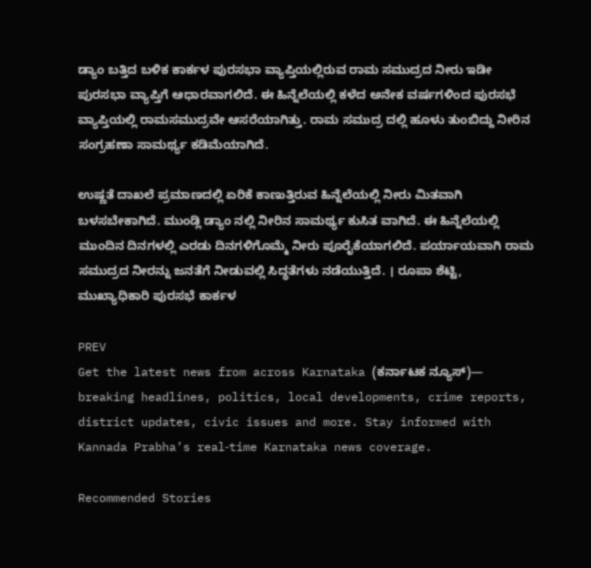ಡ್ಯಾಂ ಬತ್ತಿದ ಬಳಿಕ ಕಾರ್ಕಳ ಪುರಸಭಾ ವ್ಯಾಪ್ತಿಯಲ್ಲಿರುವ ರಾಮ ಸಮುದ್ರದ ನೀರು ಇಡೀ ಪುರಸಭಾ ವ್ಯಾಪ್ತಿಗೆ ಆಧಾರವಾಗಲಿದೆ. ಈ ಹಿನ್ನೆಲೆಯಲ್ಲಿ ಕಳೆದ ಅನೇಕ ವರ್ಷಗಳಿಂದ ಪುರಸಭೆ ವ್ಯಾಪ್ತಿಯಲ್ಲಿ ರಾಮಸಮುದ್ರವೇ ಆಸರೆಯಾಗಿತ್ತು. ರಾಮ ಸಮುದ್ರ ದಲ್ಲಿ ಹೂಳು ತುಂಬಿದ್ದು ನೀರಿನ ಸಂಗ್ರಹಣಾ ಸಾಮರ್ಥ್ಯ ಕಡಿಮೆಯಾಗಿದೆ.

ಉಷ್ಣತೆ ದಾಖಲೆ ಪ್ರಮಾಣದಲ್ಲಿ ಏರಿಕೆ ಕಾಣುತ್ತಿರುವ ಹಿನ್ನೆಲೆಯಲ್ಲಿ ನೀರು ಮಿತವಾಗಿ ಬಳಸಬೇಕಾಗಿದೆ. ಮುಂಡ್ಲಿ ಡ್ಯಾಂ ನಲ್ಲಿ ನೀರಿನ ಸಾಮರ್ಥ್ಯ ಕುಸಿತ ವಾಗಿದೆ. ಈ ಹಿನ್ನೆಲೆಯಲ್ಲಿ ಮುಂದಿನ ದಿನಗಳಲ್ಲಿ ಎರಡು ದಿನಗಳಿಗೊಮ್ಮೆ ನೀರು ಪೂರೈಕೆಯಾಗಲಿದೆ. ಪರ್ಯಾಯವಾಗಿ ರಾಮ ಸಮುದ್ರದ ನೀರನ್ನು ಜನತೆಗೆ ನೀಡುವಲ್ಲಿ ಸಿದ್ಧತೆಗಳು ನಡೆಯುತ್ತಿದೆ. । ರೂಪಾ ಶೆಟ್ಟಿ, ಮುಖ್ಯಾಧಿಕಾರಿ ಪುರಸಭೆ ಕಾರ್ಕಳ

PREV
Get the latest news from across Karnataka (ಕರ್ನಾಟಕ ನ್ಯೂಸ್)— breaking headlines, politics, local developments, crime reports, district updates, civic issues and more. Stay informed with Kannada Prabha’s real‑time Karnataka news coverage.

Recommended Stories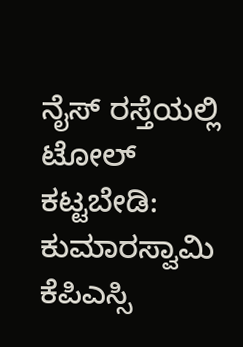ನೈಸ್‌ ರಸ್ತೆಯಲ್ಲಿ ಟೋಲ್‌ ಕಟ್ಟಬೇಡಿ: ಕುಮಾರಸ್ವಾಮಿ
ಕೆಪಿಎಸ್ಸಿ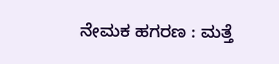ನೇಮಕ ಹಗರಣ : ಮತ್ತೆ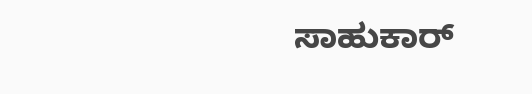ಸಾಹುಕಾರ್‌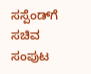ಸಸ್ಪೆಂಡ್‌ಗೆ ಸಚಿವ ಸಂಪುಟ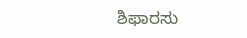ಶಿಫಾರಸು